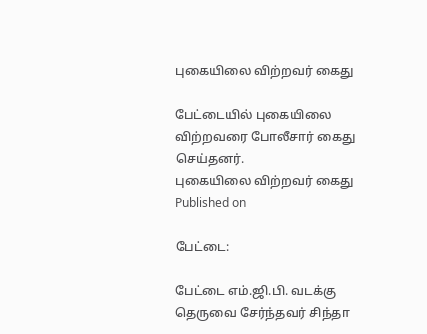புகையிலை விற்றவர் கைது

பேட்டையில் புகையிலை விற்றவரை போலீசார் கைது செய்தனர்.
புகையிலை விற்றவர் கைது
Published on

பேட்டை:

பேட்டை எம்.ஜி.பி. வடக்கு தெருவை சேர்ந்தவர் சிந்தா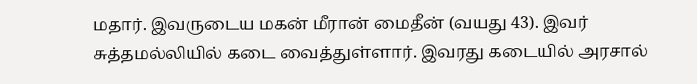மதார். இவருடைய மகன் மீரான் மைதீன் (வயது 43). இவர் சுத்தமல்லியில் கடை வைத்துள்ளார். இவரது கடையில் அரசால்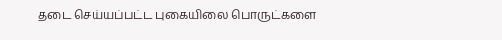தடை செய்யப்பட்ட புகையிலை பொருட்களை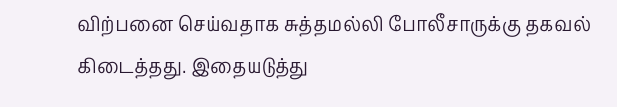விற்பனை செய்வதாக சுத்தமல்லி போலீசாருக்கு தகவல் கிடைத்தது. இதையடுத்து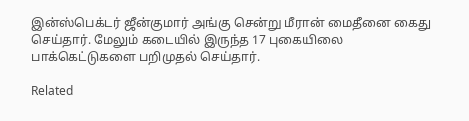இன்ஸ்பெக்டர் ஜீன்குமார் அங்கு சென்று மீரான் மைதீனை கைது செய்தார். மேலும் கடையில் இருந்த 17 புகையிலை பாக்கெட்டுகளை பறிமுதல் செய்தார்.

Related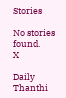Stories

No stories found.
X

Daily Thanthi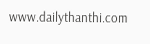www.dailythanthi.com